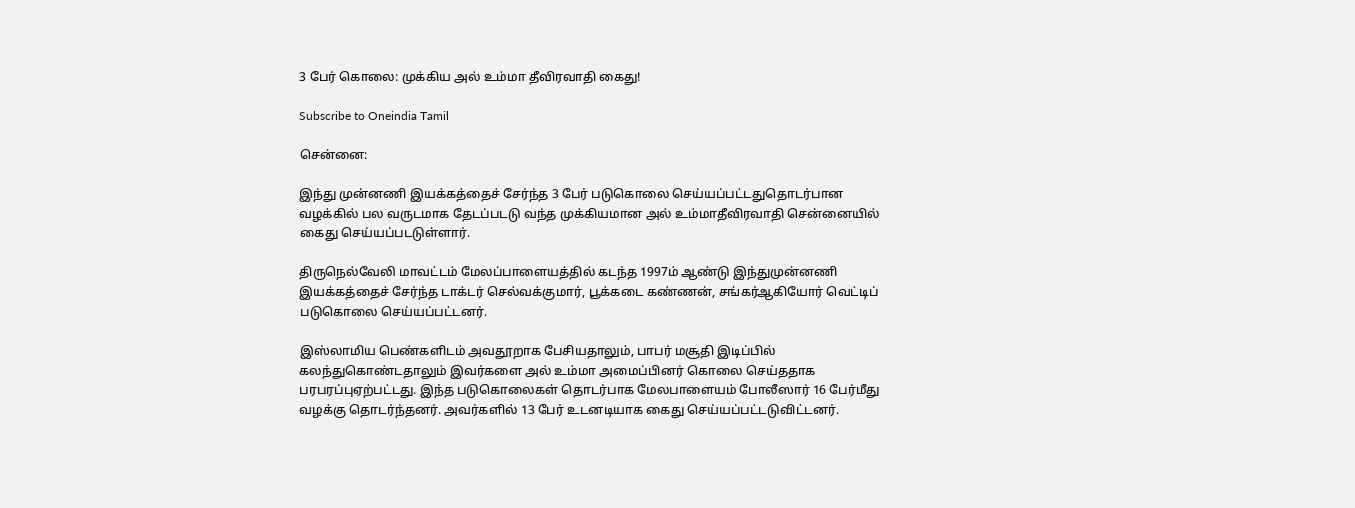3 பேர் கொலை: முக்கிய அல் உம்மா தீவிரவாதி கைது!

Subscribe to Oneindia Tamil

சென்னை:

இந்து முன்னணி இயக்கத்தைச் சேர்ந்த 3 பேர் படுகொலை செய்யப்பட்டதுதொடர்பான வழக்கில் பல வருடமாக தேடப்படடு வந்த முக்கியமான அல் உம்மாதீவிரவாதி சென்னையில் கைது செய்யப்படடுள்ளார்.

திருநெல்வேலி மாவட்டம் மேலப்பாளையத்தில் கடந்த 1997ம் ஆண்டு இந்துமுன்னணி இயக்கத்தைச் சேர்ந்த டாக்டர் செல்வக்குமார், பூக்கடை கண்ணன், சங்கர்ஆகியோர் வெட்டிப் படுகொலை செய்யப்பட்டனர்.

இஸ்லாமிய பெண்களிடம் அவதூறாக பேசியதாலும், பாபர் மசூதி இடிப்பில் கலந்துகொண்டதாலும் இவர்களை அல் உம்மா அமைப்பினர் கொலை செய்ததாக பரபரப்புஏற்பட்டது. இந்த படுகொலைகள் தொடர்பாக மேலபாளையம் போலீஸார் 16 பேர்மீது வழக்கு தொடர்ந்தனர். அவர்களில் 13 பேர் உடனடியாக கைது செய்யப்பட்டடுவிட்டனர்.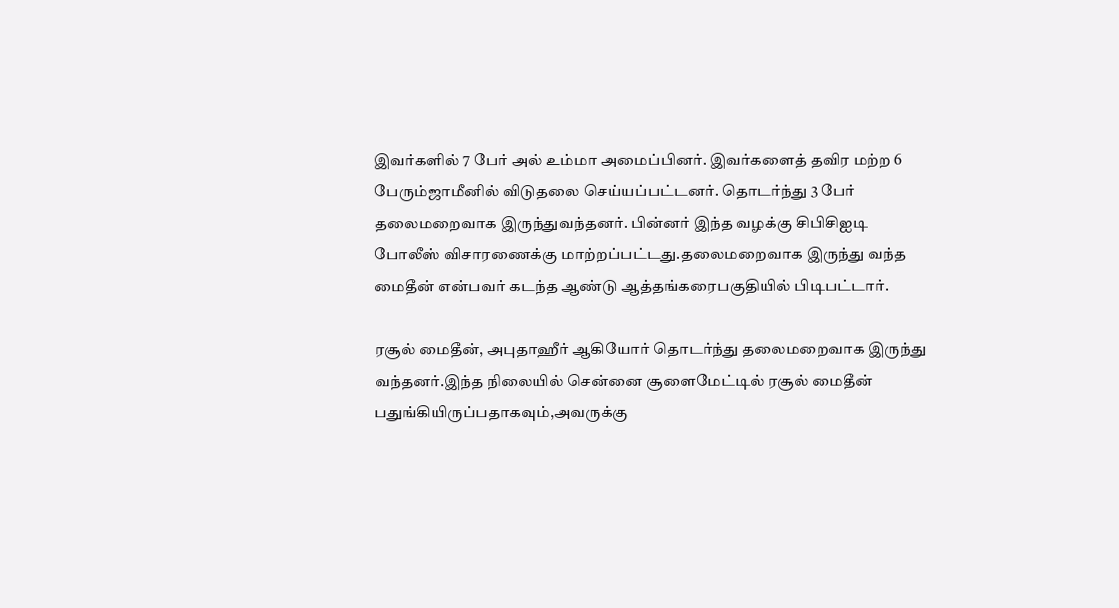இவர்களில் 7 பேர் அல் உம்மா அமைப்பினர். இவர்களைத் தவிர மற்ற 6 பேரும்ஜாமீனில் விடுதலை செய்யப்பட்டனர். தொடர்ந்து 3 பேர் தலைமறைவாக இருந்துவந்தனர். பின்னர் இந்த வழக்கு சிபிசிஐடி போலீஸ் விசாரணைக்கு மாற்றப்பட்டது.தலைமறைவாக இருந்து வந்த மைதீன் என்பவர் கடந்த ஆண்டு ஆத்தங்கரைபகுதியில் பிடிபட்டார்.

ரசூல் மைதீன், அபுதாஹீர் ஆகியோர் தொடர்ந்து தலைமறைவாக இருந்து வந்தனர்.இந்த நிலையில் சென்னை சூளைமேட்டில் ரசூல் மைதீன் பதுங்கியிருப்பதாகவும்,அவருக்கு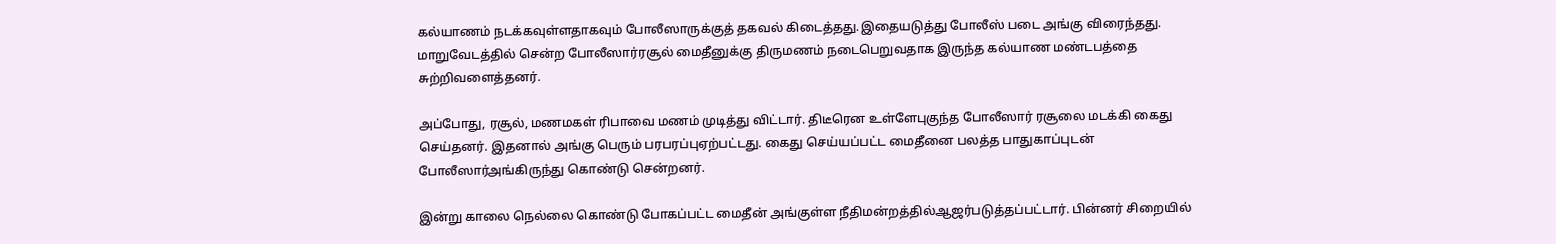கல்யாணம் நடக்கவுள்ளதாகவும் போலீஸாருக்குத் தகவல் கிடைத்தது.இதையடுத்து போலீஸ் படை அங்கு விரைந்தது. மாறுவேடத்தில் சென்ற போலீஸார்ரசூல் மைதீனுக்கு திருமணம் நடைபெறுவதாக இருந்த கல்யாண மண்டபத்தை சுற்றிவளைத்தனர்.

அப்போது, ரசூல், மணமகள் ரிபாவை மணம் முடித்து விட்டார். திடீரென உள்ளேபுகுந்த போலீஸார் ரசூலை மடக்கி கைது செய்தனர். இதனால் அங்கு பெரும் பரபரப்புஏற்பட்டது. கைது செய்யப்பட்ட மைதீனை பலத்த பாதுகாப்புடன் போலீஸார்அங்கிருந்து கொண்டு சென்றனர்.

இன்று காலை நெல்லை கொண்டு போகப்பட்ட மைதீன் அங்குள்ள நீதிமன்றத்தில்ஆஜர்படுத்தப்பட்டார். பின்னர் சிறையில்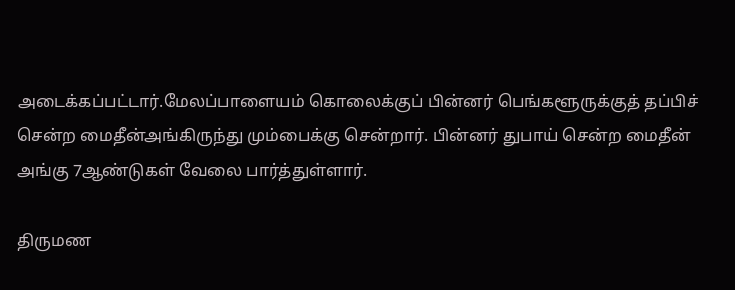அடைக்கப்பட்டார்.மேலப்பாளையம் கொலைக்குப் பின்னர் பெங்களூருக்குத் தப்பிச் சென்ற மைதீன்அங்கிருந்து மும்பைக்கு சென்றார். பின்னர் துபாய் சென்ற மைதீன் அங்கு 7ஆண்டுகள் வேலை பார்த்துள்ளார்.

திருமண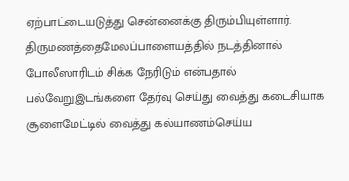ஏற்பாட்டையடுத்து சென்னைக்கு திரும்பியுள்ளார். திருமணத்தைமேலப்பாளையத்தில் நடத்தினால் போலீஸாரிடம் சிக்க நேரிடும் என்பதால் பல்வேறுஇடங்களை தேர்வு செய்து வைத்து கடைசியாக சூளைமேட்டில் வைத்து கல்யாணம்செய்ய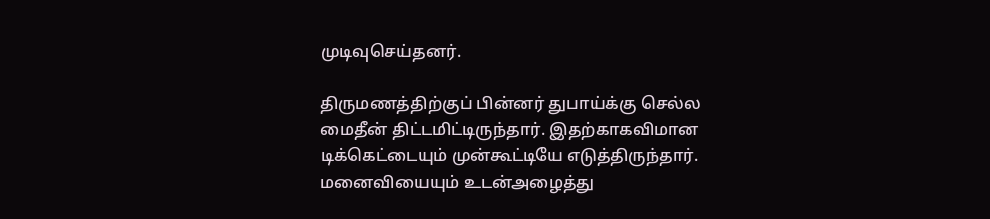முடிவுசெய்தனர்.

திருமணத்திற்குப் பின்னர் துபாய்க்கு செல்ல மைதீன் திட்டமிட்டிருந்தார். இதற்காகவிமான டிக்கெட்டையும் முன்கூட்டியே எடுத்திருந்தார். மனைவியையும் உடன்அழைத்து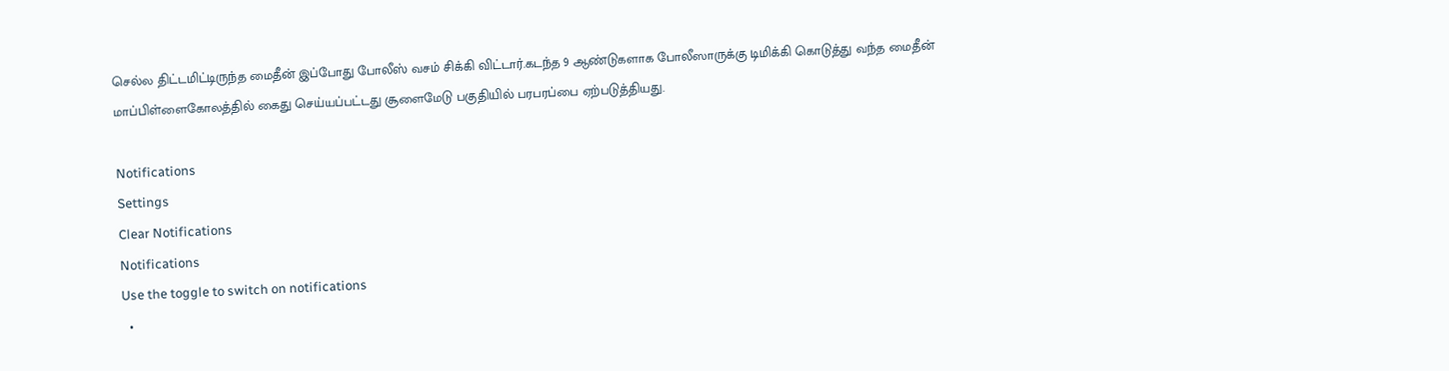செல்ல திட்டமிட்டிருந்த மைதீன் இப்போது போலீஸ் வசம் சிக்கி விட்டார்.கடந்த 9 ஆண்டுகளாக போலீஸாருக்கு டிமிக்கி கொடுத்து வந்த மைதீன் மாப்பிள்ளைகோலத்தில் கைது செய்யப்பட்டது சூளைமேடு பகுதியில் பரபரப்பை ஏற்படுத்தியது.

Notifications
Settings
Clear Notifications
Notifications
Use the toggle to switch on notifications
  •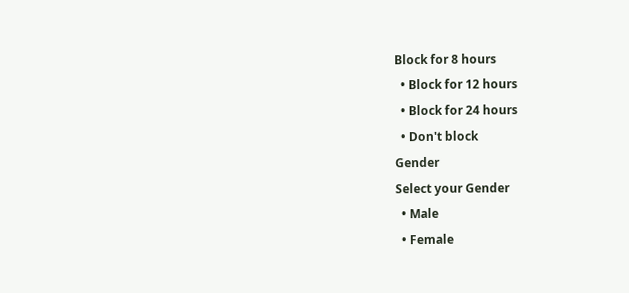Block for 8 hours
  • Block for 12 hours
  • Block for 24 hours
  • Don't block
Gender
Select your Gender
  • Male
  • Female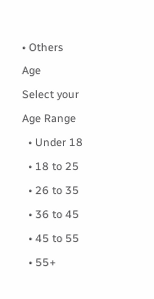• Others
Age
Select your Age Range
  • Under 18
  • 18 to 25
  • 26 to 35
  • 36 to 45
  • 45 to 55
  • 55+